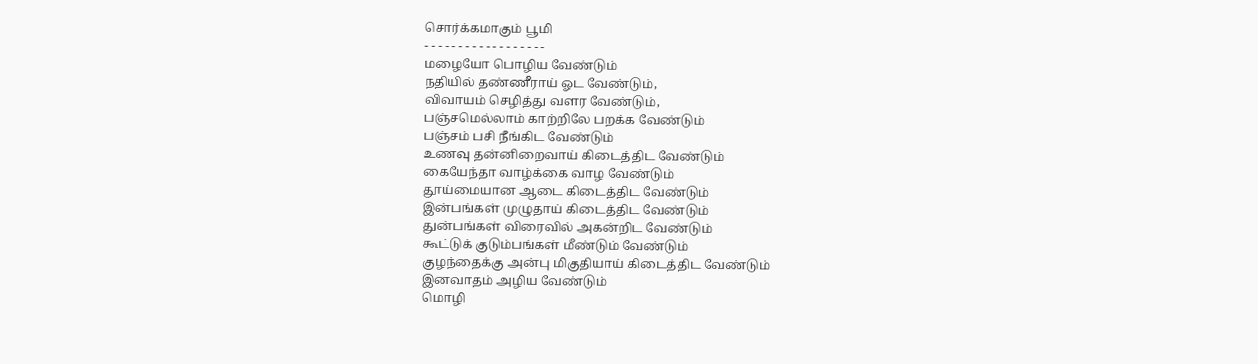சொர்க்கமாகும் பூமி
- - - - - - - - - - - - - - - - - -
மழையோ பொழிய வேண்டும்
நதியில் தண்ணீராய் ஓட வேண்டும்,
விவாயம் செழித்து வளர வேண்டும்,
பஞ்சமெல்லாம் காற்றிலே பறக்க வேண்டும்
பஞ்சம் பசி நீங்கிட வேண்டும்
உணவு தன்னிறைவாய் கிடைத்திட வேண்டும்
கையேந்தா வாழ்க்கை வாழ வேண்டும்
தூய்மையான ஆடை கிடைத்திட வேண்டும்
இன்பங்கள் முழுதாய் கிடைத்திட வேண்டும்
துன்பங்கள் விரைவில் அகன்றிட வேண்டும்
கூட்டுக் குடும்பங்கள் மீண்டும் வேண்டும்
குழந்தைக்கு அன்பு மிகுதியாய் கிடைத்திட வேண்டும்
இனவாதம் அழிய வேண்டும்
மொழி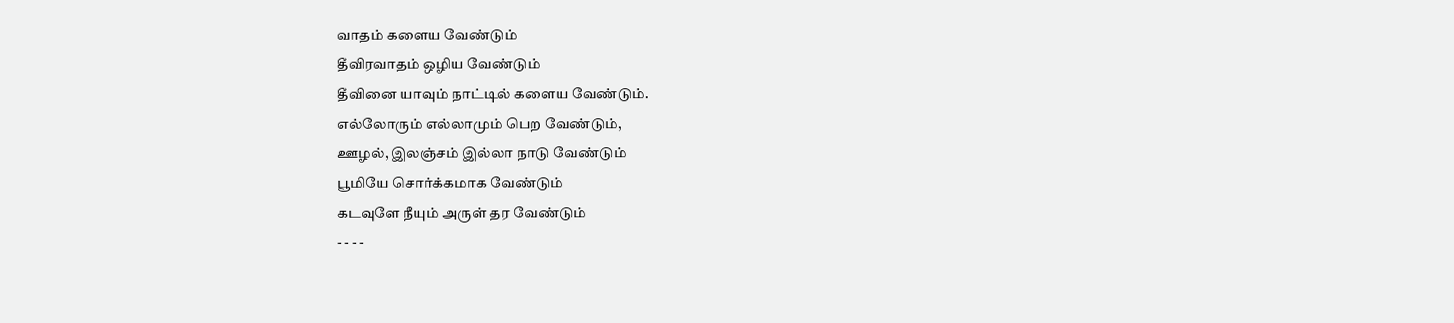வாதம் களைய வேண்டும்
தீவிரவாதம் ஒழிய வேண்டும்
தீவினை யாவும் நாட்டில் களைய வேண்டும்.
எல்லோரும் எல்லாமும் பெற வேண்டும்,
ஊழல், இலஞ்சம் இல்லா நாடு வேண்டும்
பூமியே சொர்க்கமாக வேண்டும்
கடவுளே நீயும் அருள் தர வேண்டும்
- - - -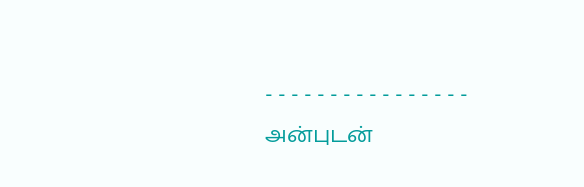- - - - - - - - - - - - - - - -
அன்புடன்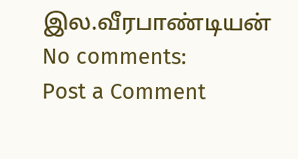இல.வீரபாண்டியன்
No comments:
Post a Comment